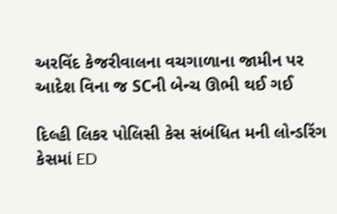અરવિંદ કેજરીવાલના વચગાળાના જામીન પર આદેશ વિના જ SCની બેન્ચ ઊભી થઈ ગઈ

દિલ્હી લિકર પોલિસી કેસ સંબંધિત મની લોન્ડરિંગ કેસમાં ED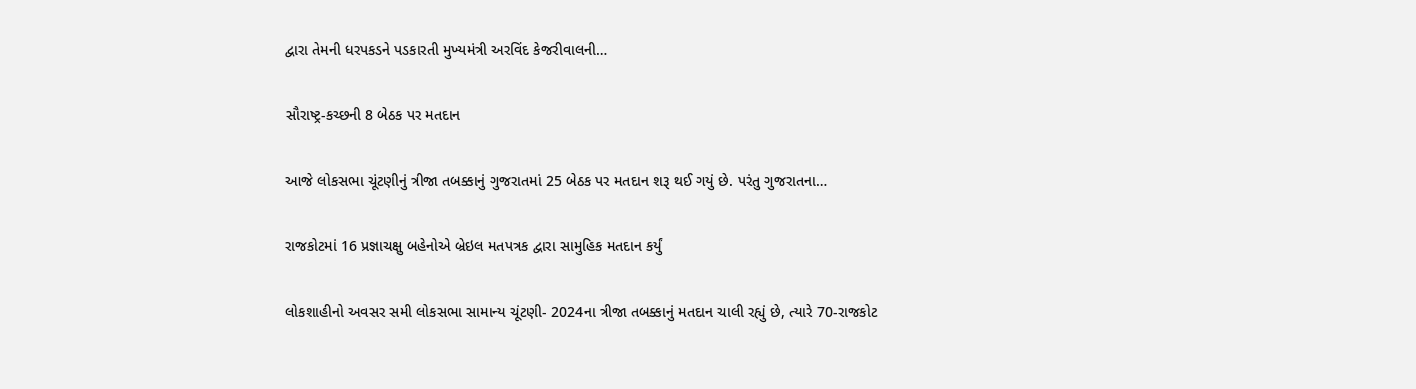દ્વારા તેમની ધરપકડને પડકારતી મુખ્યમંત્રી અરવિંદ કેજરીવાલની…

સૌરાષ્ટ્ર-કચ્છની 8 બેઠક પર મતદાન

આજે લોકસભા ચૂંટણીનું ત્રીજા તબક્કાનું ગુજરાતમાં 25 બેઠક પર મતદાન શરૂ થઈ ગયું છે. પરંતુ ગુજરાતના…

રાજકોટમાં 16 પ્રજ્ઞાચક્ષુ બહેનોએ બ્રેઇલ મતપત્રક દ્વારા સામુહિક મતદાન કર્યું

લોકશાહીનો અવસર સમી લોકસભા સામાન્ય ચૂંટણી- 2024ના ત્રીજા તબક્કાનું મતદાન ચાલી રહ્યું છે, ત્યારે 70-રાજકોટ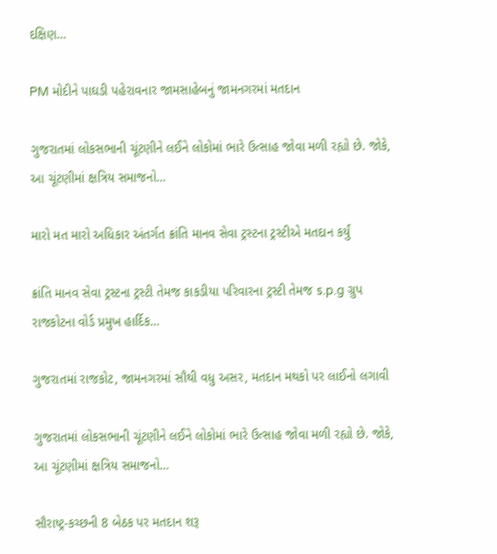દક્ષિણ…

PM મોદીને પાઘડી પહેરાવનાર જામસાહેબનું જામનગરમાં મતદાન

ગુજરાતમાં લોકસભાની ચૂંટણીને લઈને લોકોમાં ભારે ઉત્સાહ જોવા મળી રહ્યો છે. જોકે, આ ચૂંટણીમાં ક્ષત્રિય સમાજનો…

મારો મત મારો અધિકાર અંતર્ગત ક્રાંતિ માનવ સેવા ટ્રસ્ટના ટ્રસ્ટીએ મતદાન કર્યું

ક્રાંતિ માનવ સેવા ટ્રસ્ટના ટ્રસ્ટી તેમજ કાકડીયા પરિવારના ટ્રસ્ટી તેમજ s.p.g ગ્રુપ રાજકોટના વોર્ડ પ્રમુખ હાર્દિક…

ગુજરાતમાં રાજકોટ, જામનગરમાં સૌથી વધુ અસર, મતદાન મથકો પર લાઈનો લગાવી

ગુજરાતમાં લોકસભાની ચૂંટણીને લઈને લોકોમાં ભારે ઉત્સાહ જોવા મળી રહ્યો છે. જોકે, આ ચૂંટણીમાં ક્ષત્રિય સમાજનો…

સૌરાષ્ટ્ર-કચ્છની 8 બેઠક પર મતદાન શરૂ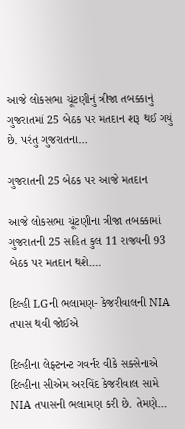આજે લોકસભા ચૂંટણીનું ત્રીજા તબક્કાનું ગુજરાતમાં 25 બેઠક પર મતદાન શરૂ થઈ ગયું છે. પરંતુ ગુજરાતના…

ગુજરાતની 25 બેઠક પર આજે મતદાન

આજે લોકસભા ચૂંટણીના ત્રીજા તબક્કામાં ગુજરાતની 25 સહિત કુલ 11 રાજ્યની 93 બેઠક પર મતદાન થશે.…

દિલ્હી LGની ભલામણ- કેજરીવાલની NIA તપાસ થવી જોઈએ

દિલ્હીના લેફ્ટનન્ટ ગવર્નર વીકે સક્સેનાએ દિલ્હીના સીએમ અરવિંદ કેજરીવાલ સામે NIA તપાસની ભલામણ કરી છે. તેમણે…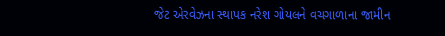જેટ એરવેઝના સ્થાપક નરેશ ગોયલને વચગાળાના જામીન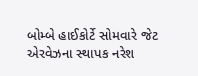બોમ્બે હાઈકોર્ટે સોમવારે જેટ એરવેઝના સ્થાપક નરેશ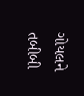ગોયલને તબીબી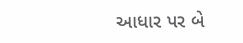આધાર પર બે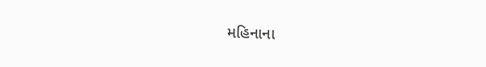મહિનાના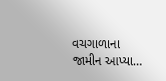વચગાળાના જામીન આપ્યા…